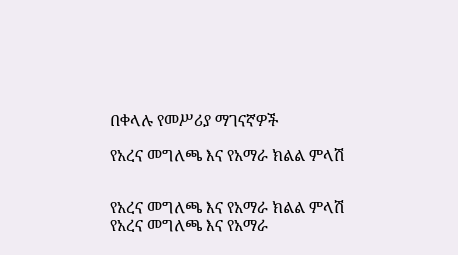በቀላሉ የመሥሪያ ማገናኛዎች

የአረና መግለጫ እና የአማራ ክልል ምላሽ


የአረና መግለጫ እና የአማራ ክልል ምላሽ
የአረና መግለጫ እና የአማራ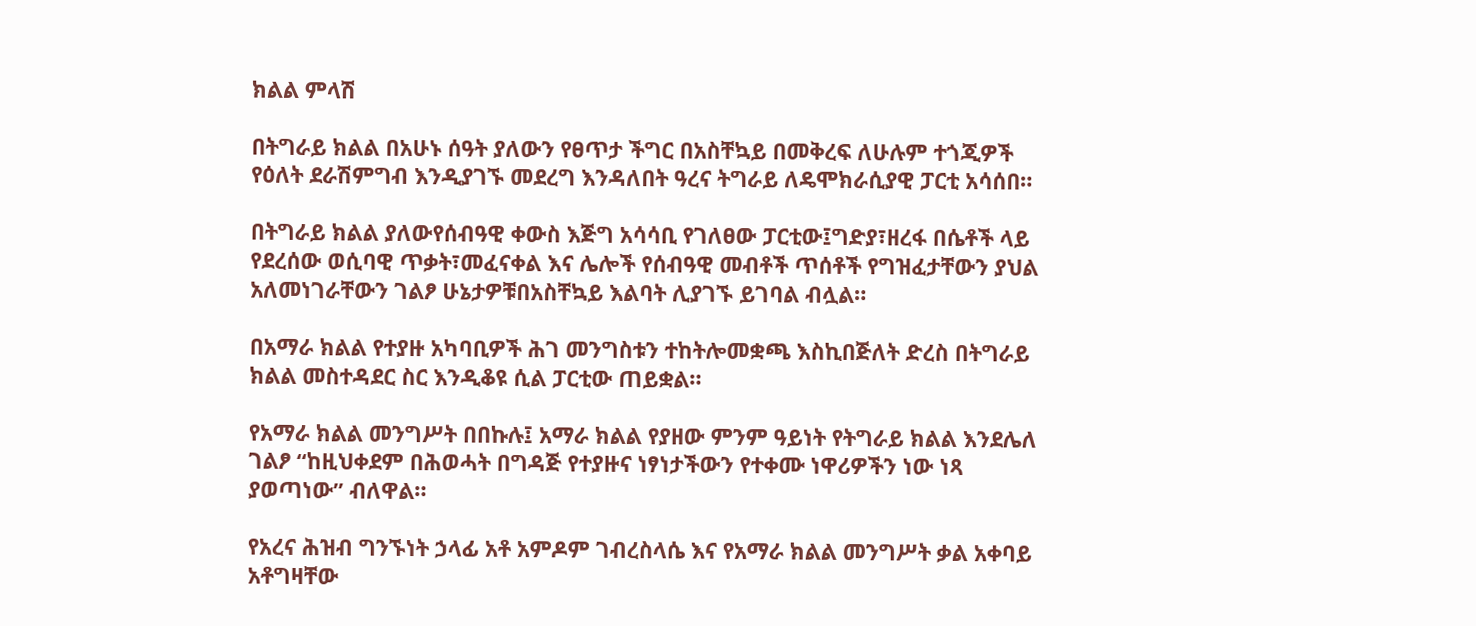ክልል ምላሽ

በትግራይ ክልል በአሁኑ ሰዓት ያለውን የፀጥታ ችግር በአስቸኳይ በመቅረፍ ለሁሉም ተጎጂዎች የዕለት ደራሽምግብ እንዲያገኙ መደረግ እንዳለበት ዓረና ትግራይ ለዴሞክራሲያዊ ፓርቲ አሳሰበ።

በትግራይ ክልል ያለውየሰብዓዊ ቀውስ እጅግ አሳሳቢ የገለፀው ፓርቲው፤ግድያ፣ዘረፋ በሴቶች ላይ የደረሰው ወሲባዊ ጥቃት፣መፈናቀል እና ሌሎች የሰብዓዊ መብቶች ጥሰቶች የግዝፈታቸውን ያህል አለመነገራቸውን ገልፆ ሁኔታዎቹበአስቸኳይ እልባት ሊያገኙ ይገባል ብሏል።

በአማራ ክልል የተያዙ አካባቢዎች ሕገ መንግስቱን ተከትሎመቋጫ እስኪበጅለት ድረስ በትግራይ ክልል መስተዳደር ስር እንዲቆዩ ሲል ፓርቲው ጠይቋል።

የአማራ ክልል መንግሥት በበኩሉ፤ አማራ ክልል የያዘው ምንም ዓይነት የትግራይ ክልል እንደሌለ ገልፆ “ከዚህቀደም በሕወሓት በግዳጅ የተያዙና ነፃነታችውን የተቀሙ ነዋሪዎችን ነው ነጻ ያወጣነው” ብለዋል።

የአረና ሕዝብ ግንኙነት ኃላፊ አቶ አምዶም ገብረስላሴ እና የአማራ ክልል መንግሥት ቃል አቀባይ አቶግዛቸው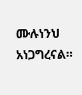ሙሉነንህ አነጋግረናል።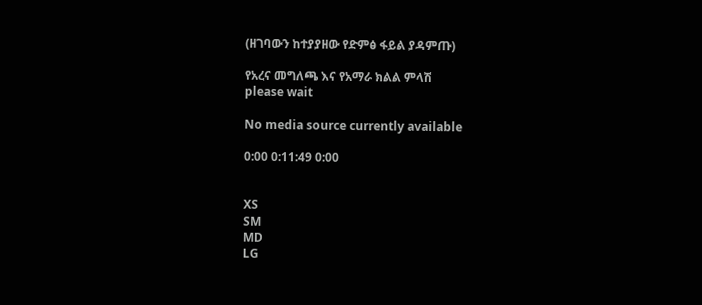(ዘገባውን ከተያያዘው የድምፅ ፋይል ያዳምጡ)

የአረና መግለጫ እና የአማራ ክልል ምላሽ
please wait

No media source currently available

0:00 0:11:49 0:00


XS
SM
MD
LG